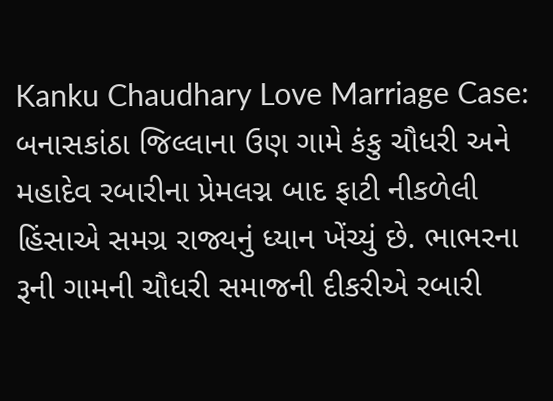Kanku Chaudhary Love Marriage Case: બનાસકાંઠા જિલ્લાના ઉણ ગામે કંકુ ચૌધરી અને મહાદેવ રબારીના પ્રેમલગ્ન બાદ ફાટી નીકળેલી હિંસાએ સમગ્ર રાજ્યનું ધ્યાન ખેંચ્યું છે. ભાભરના રૂની ગામની ચૌધરી સમાજની દીકરીએ રબારી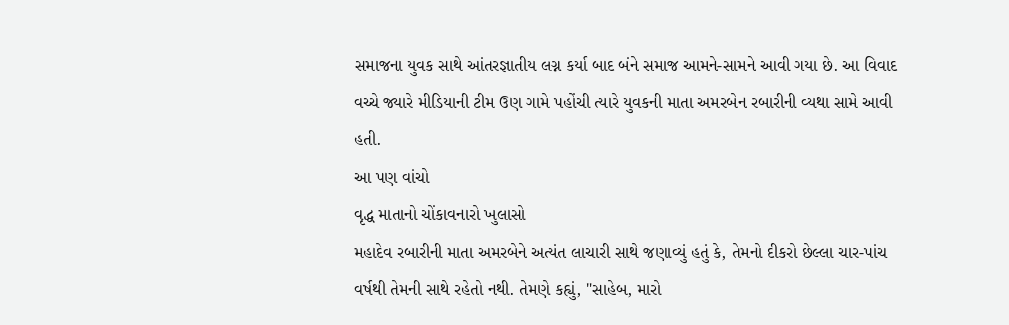સમાજના યુવક સાથે આંતરજ્ઞાતીય લગ્ન કર્યા બાદ બંને સમાજ આમને-સામને આવી ગયા છે. આ વિવાદ વચ્ચે જ્યારે મીડિયાની ટીમ ઉણ ગામે પહોંચી ત્યારે યુવકની માતા અમરબેન રબારીની વ્યથા સામે આવી હતી.
આ પણ વાંચો
વૃદ્ધ માતાનો ચોંકાવનારો ખુલાસો
મહાદેવ રબારીની માતા અમરબેને અત્યંત લાચારી સાથે જણાવ્યું હતું કે, તેમનો દીકરો છેલ્લા ચાર-પાંચ વર્ષથી તેમની સાથે રહેતો નથી. તેમણે કહ્યું, "સાહેબ, મારો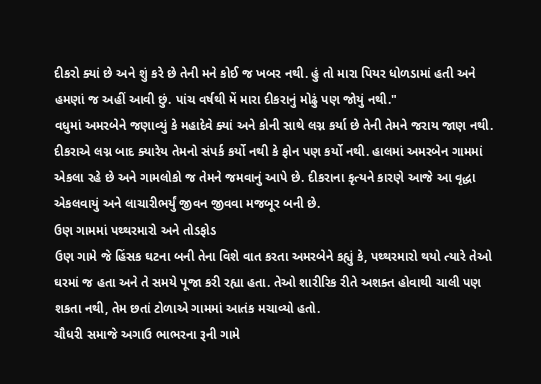દીકરો ક્યાં છે અને શું કરે છે તેની મને કોઈ જ ખબર નથી. હું તો મારા પિયર ધોળડામાં હતી અને હમણાં જ અહીં આવી છું. પાંચ વર્ષથી મેં મારા દીકરાનું મોઢું પણ જોયું નથી."
વધુમાં અમરબેને જણાવ્યું કે મહાદેવે ક્યાં અને કોની સાથે લગ્ન કર્યા છે તેની તેમને જરાય જાણ નથી. દીકરાએ લગ્ન બાદ ક્યારેય તેમનો સંપર્ક કર્યો નથી કે ફોન પણ કર્યો નથી. હાલમાં અમરબેન ગામમાં એકલા રહે છે અને ગામલોકો જ તેમને જમવાનું આપે છે. દીકરાના કૃત્યને કારણે આજે આ વૃદ્ધા એકલવાયું અને લાચારીભર્યું જીવન જીવવા મજબૂર બની છે.
ઉણ ગામમાં પથ્થરમારો અને તોડફોડ
ઉણ ગામે જે હિંસક ઘટના બની તેના વિશે વાત કરતા અમરબેને કહ્યું કે, પથ્થરમારો થયો ત્યારે તેઓ ઘરમાં જ હતા અને તે સમયે પૂજા કરી રહ્યા હતા. તેઓ શારીરિક રીતે અશક્ત હોવાથી ચાલી પણ શકતા નથી, તેમ છતાં ટોળાએ ગામમાં આતંક મચાવ્યો હતો.
ચૌધરી સમાજે અગાઉ ભાભરના રૂની ગામે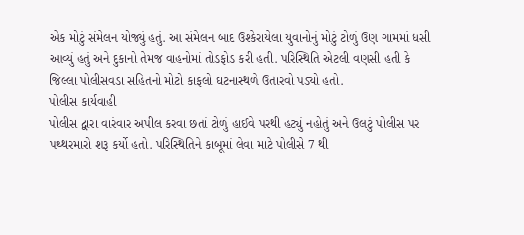એક મોટું સંમેલન યોજ્યું હતું. આ સંમેલન બાદ ઉશ્કેરાયેલા યુવાનોનું મોટું ટોળું ઉણ ગામમાં ધસી આવ્યું હતું અને દુકાનો તેમજ વાહનોમાં તોડફોડ કરી હતી. પરિસ્થિતિ એટલી વણસી હતી કે જિલ્લા પોલીસવડા સહિતનો મોટો કાફલો ઘટનાસ્થળે ઉતારવો પડ્યો હતો.
પોલીસ કાર્યવાહી
પોલીસ દ્વારા વારંવાર અપીલ કરવા છતાં ટોળું હાઈવે પરથી હટ્યું નહોતું અને ઉલટું પોલીસ પર પથ્થરમારો શરૂ કર્યો હતો. પરિસ્થિતિને કાબૂમાં લેવા માટે પોલીસે 7 થી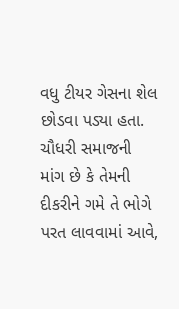વધુ ટીયર ગેસના શેલ છોડવા પડ્યા હતા. ચૌધરી સમાજની માંગ છે કે તેમની દીકરીને ગમે તે ભોગે પરત લાવવામાં આવે,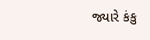જ્યારે કંકુ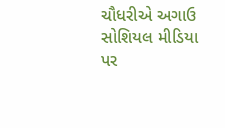ચૌધરીએ અગાઉ સોશિયલ મીડિયા પર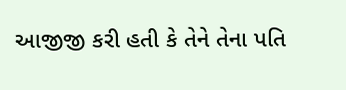આજીજી કરી હતી કે તેને તેના પતિ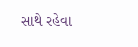સાથે રહેવા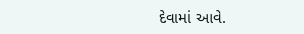દેવામાં આવે.